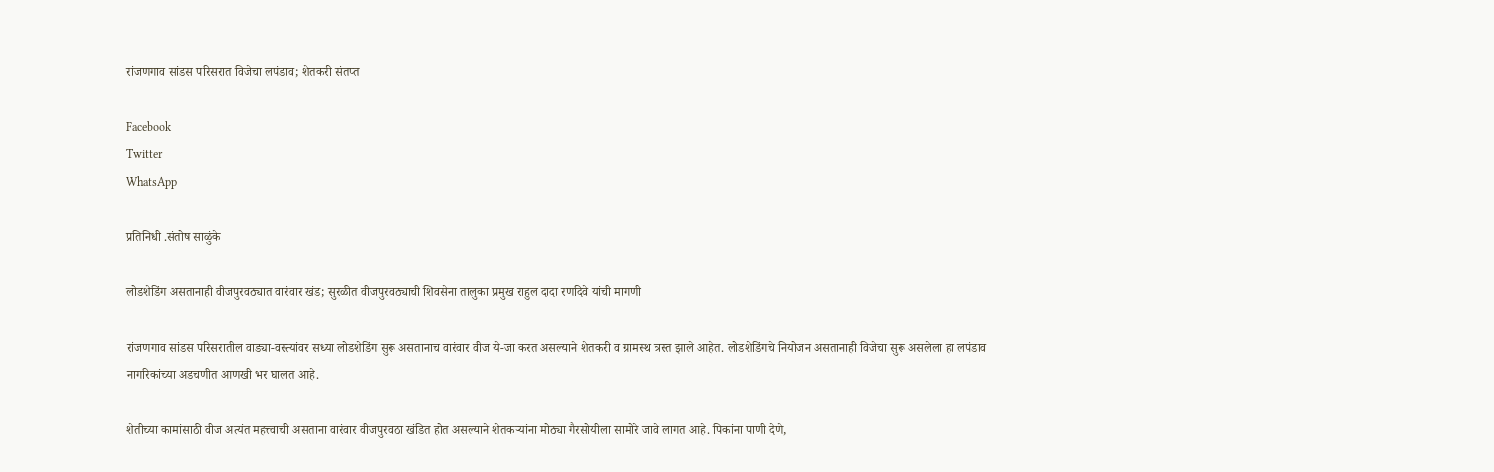रांजणगाव सांडस परिसरात विजेचा लपंडाव; शेतकरी संतप्त

Facebook
Twitter
WhatsApp

प्रतिनिधी .संतोष साळुंके

लोडशेडिंग असतानाही वीजपुरवठ्यात वारंवार खंड; सुरळीत वीजपुरवठ्याची शिवसेना तालुका प्रमुख राहुल दादा रणदिवे यांची मागणी

रांजणगाव सांडस परिसरातील वाड्या-वस्त्यांवर सध्या लोडशेडिंग सुरू असतानाच वारंवार वीज ये-जा करत असल्याने शेतकरी व ग्रामस्थ त्रस्त झाले आहेत. लोडशेडिंगचे नियोजन असतानाही विजेचा सुरू असलेला हा लपंडाव नागरिकांच्या अडचणीत आणखी भर घालत आहे.

शेतीच्या कामांसाठी वीज अत्यंत महत्त्वाची असताना वारंवार वीजपुरवठा खंडित होत असल्याने शेतकऱ्यांना मोठ्या गैरसोयीला सामोरे जावे लागत आहे. पिकांना पाणी देणे,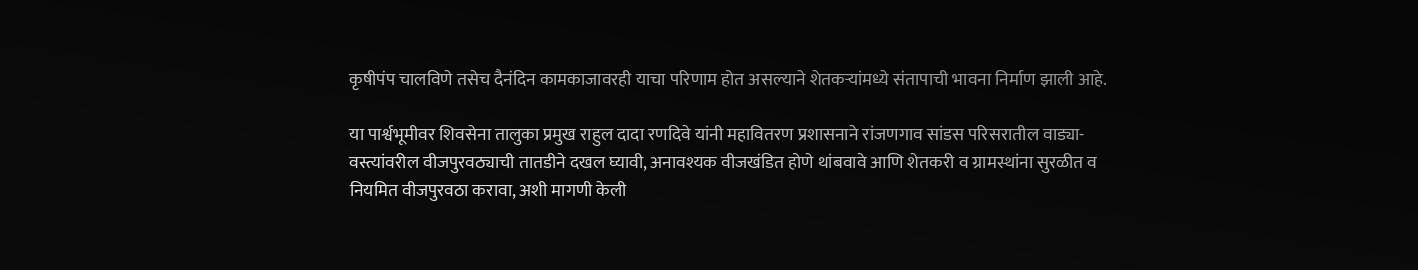कृषीपंप चालविणे तसेच दैनंदिन कामकाजावरही याचा परिणाम होत असल्याने शेतकऱ्यांमध्ये संतापाची भावना निर्माण झाली आहे.

या पार्श्वभूमीवर शिवसेना तालुका प्रमुख राहुल दादा रणदिवे यांनी महावितरण प्रशासनाने रांजणगाव सांडस परिसरातील वाड्या-वस्त्यांवरील वीजपुरवठ्याची तातडीने दखल घ्यावी, अनावश्यक वीजखंडित होणे थांबवावे आणि शेतकरी व ग्रामस्थांना सुरळीत व नियमित वीजपुरवठा करावा, अशी मागणी केली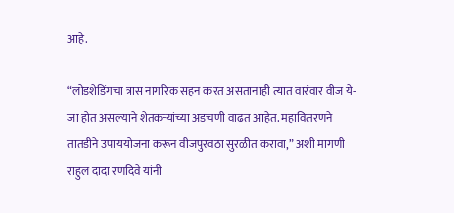आहे.

“लोडशेडिंगचा त्रास नागरिक सहन करत असतानाही त्यात वारंवार वीज ये-जा होत असल्याने शेतकऱ्यांच्या अडचणी वाढत आहेत. महावितरणने तातडीने उपाययोजना करून वीजपुरवठा सुरळीत करावा,” अशी मागणी राहुल दादा रणदिवे यांनी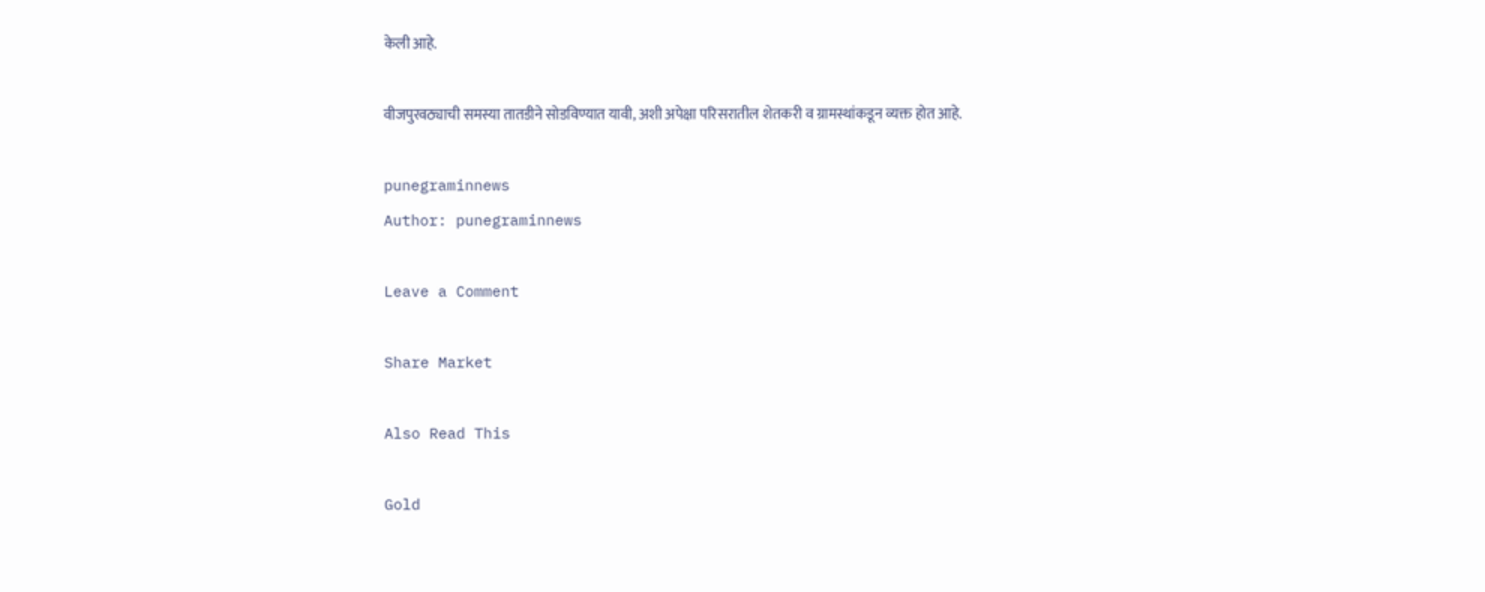केली आहे.

वीजपुरवठ्याची समस्या तातडीने सोडविण्यात यावी, अशी अपेक्षा परिसरातील शेतकरी व ग्रामस्थांकडून व्यक्त होत आहे.

punegraminnews
Author: punegraminnews

Leave a Comment

Share Market

Also Read This

Gold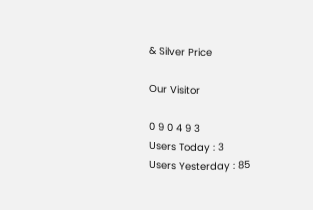& Silver Price

Our Visitor

0 9 0 4 9 3
Users Today : 3
Users Yesterday : 85